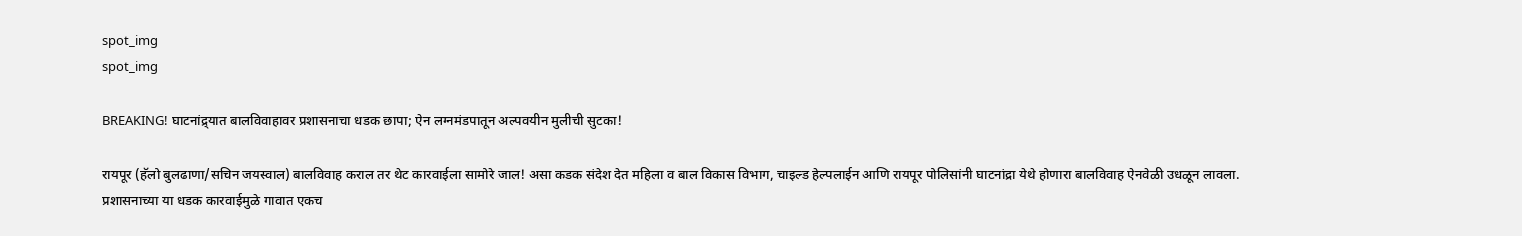spot_img
spot_img

BREAKING! घाटनांद्र्यात बालविवाहावर प्रशासनाचा धडक छापा; ऐन लग्नमंडपातून अल्पवयीन मुलीची सुटका!

रायपूर (हॅलो बुलढाणा/सचिन जयस्वाल) बालविवाह कराल तर थेट कारवाईला सामोरे जाल! असा कडक संदेश देत महिला व बाल विकास विभाग, चाइल्ड हेल्पलाईन आणि रायपूर पोलिसांनी घाटनांद्रा येथे होणारा बालविवाह ऐनवेळी उधळून लावला. प्रशासनाच्या या धडक कारवाईमुळे गावात एकच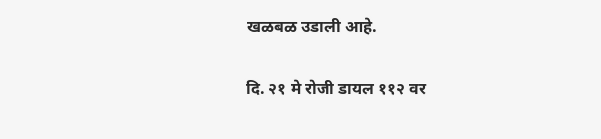खळबळ उडाली आहे.

दि. २१ मे रोजी डायल ११२ वर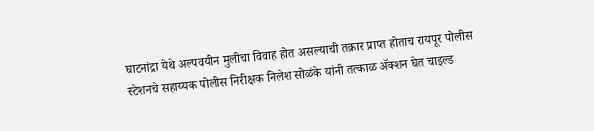घाटनांद्रा येथे अल्पवयीन मुलीचा विवाह होत असल्याची तक्रार प्राप्त होताच रायपूर पोलीस स्टेशनचे सहाय्यक पोलीस निरीक्षक निलेश सोळंके यांनी तत्काळ ॲक्शन घेत चाइल्ड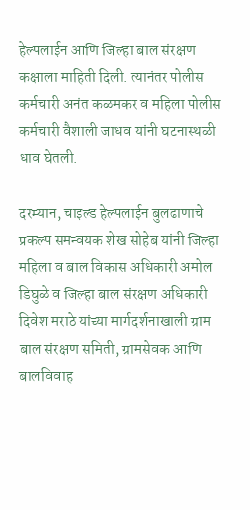हेल्पलाईन आणि जिल्हा बाल संरक्षण कक्षाला माहिती दिली. त्यानंतर पोलीस कर्मचारी अनंत कळमकर व महिला पोलीस कर्मचारी वैशाली जाधव यांनी घटनास्थळी धाव घेतली.

दरम्यान, चाइल्ड हेल्पलाईन बुलढाणाचे प्रकल्प समन्वयक शेख सोहेब यांनी जिल्हा महिला व बाल विकास अधिकारी अमोल डिघुळे व जिल्हा बाल संरक्षण अधिकारी दिवेश मराठे यांच्या मार्गदर्शनाखाली ग्राम बाल संरक्षण समिती, ग्रामसेवक आणि बालविवाह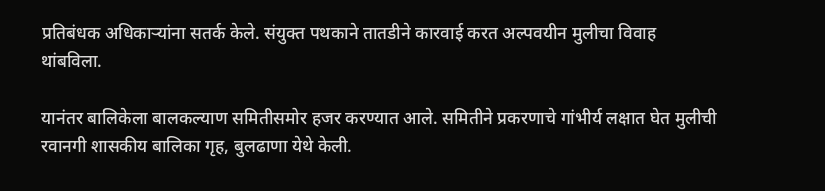प्रतिबंधक अधिकाऱ्यांना सतर्क केले. संयुक्त पथकाने तातडीने कारवाई करत अल्पवयीन मुलीचा विवाह थांबविला.

यानंतर बालिकेला बालकल्याण समितीसमोर हजर करण्यात आले. समितीने प्रकरणाचे गांभीर्य लक्षात घेत मुलीची रवानगी शासकीय बालिका गृह, बुलढाणा येथे केली.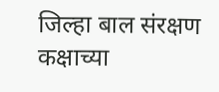जिल्हा बाल संरक्षण कक्षाच्या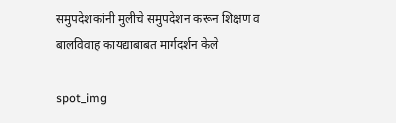समुपदेशकांनी मुलीचे समुपदेशन करून शिक्षण व बालविवाह कायद्याबाबत मार्गदर्शन केले

spot_img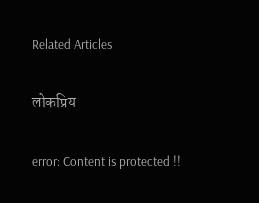Related Articles

लोकप्रिय

error: Content is protected !!